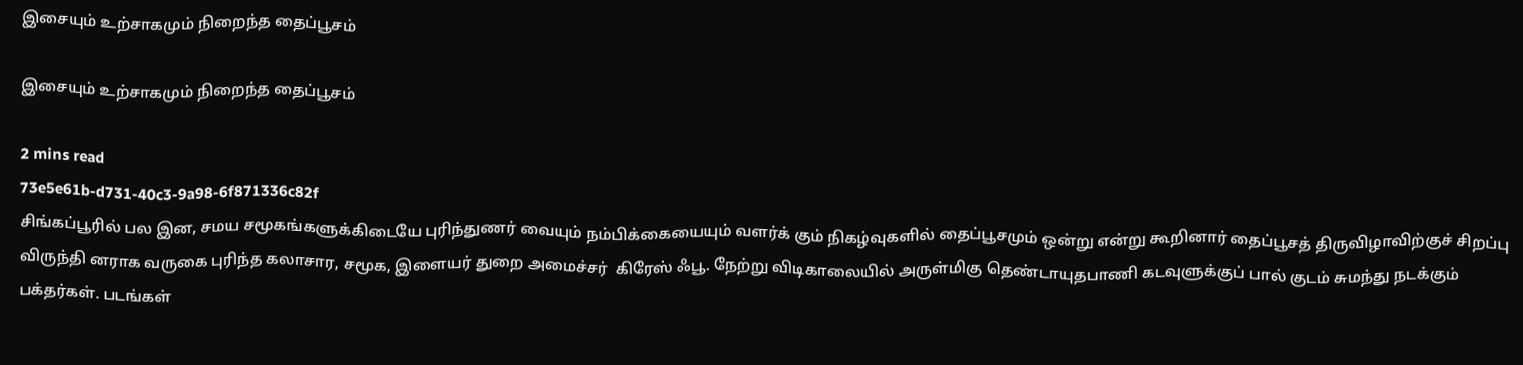இசையும் உற்சாகமும் நிறைந்த தைப்பூசம்

இசையும் உற்சாகமும் நிறைந்த தைப்பூசம்

2 mins read
73e5e61b-d731-40c3-9a98-6f871336c82f
சிங்கப்பூரில் பல இன, சமய சமூகங்களுக்கிடையே புரிந்துணர் வையும் நம்பிக்கையையும் வளர்க் கும் நிகழ்வுகளில் தைப்பூசமும் ஒன்று என்று கூறினார் தைப்பூசத் திருவிழாவிற்குச் சிறப்பு விருந்தி னராக வருகை புரிந்த கலாசார, சமூக, இளையர் துறை அமைச்சர்  கிரேஸ் ஃபூ. நேற்று விடிகாலையில் அருள்மிகு தெண்டாயுதபாணி கடவுளுக்குப் பால் குடம் சுமந்து நடக்கும் பக்தர்கள். படங்கள்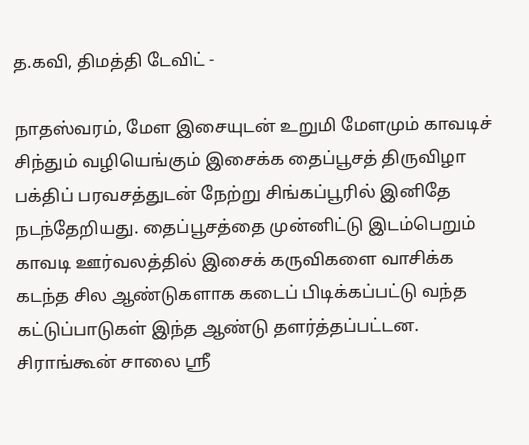த.கவி, திமத்தி டேவிட் -

நாதஸ்வரம், மேள இசையுடன் உறுமி மேளமும் காவடிச் சிந்தும் வழியெங்கும் இசைக்க தைப்பூசத் திருவிழா பக்திப் பரவசத்துடன் நேற்று சிங்கப்பூரில் இனிதே நடந்தேறியது. தைப்பூசத்தை முன்னிட்டு இடம்பெறும் காவடி ஊர்வலத்தில் இசைக் கருவிகளை வாசிக்க கடந்த சில ஆண்டுகளாக கடைப் பிடிக்கப்பட்டு வந்த கட்டுப்பாடுகள் இந்த ஆண்டு தளர்த்தப்பட்டன. சிராங்கூன் சாலை ஸ்ரீ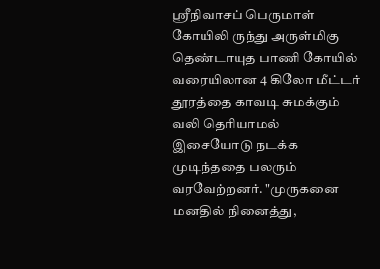ஸ்ரீநிவாசப் பெருமாள் கோயிலி ருந்து அருள்மிகு தெண்டாயுத பாணி கோயில் வரையிலான 4 கிலோ மீட்டர் தூரத்தை காவடி சுமக்கும் வலி தெரியாமல் இசையோடு நடக்க முடிந்ததை பலரும் வரவேற்றனர். "முருகனை மனதில் நினைத்து,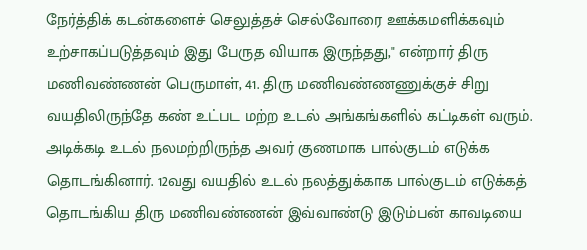நேர்த்திக் கடன்களைச் செலுத்தச் செல்வோரை ஊக்கமளிக்கவும் உற்சாகப்படுத்தவும் இது பேருத வியாக இருந்தது," என்றார் திரு மணிவண்ணன் பெருமாள், 41. திரு மணிவண்ணணுக்குச் சிறு வயதிலிருந்தே கண் உட்பட மற்ற உடல் அங்கங்களில் கட்டிகள் வரும். அடிக்கடி உடல் நலமற்றிருந்த அவர் குணமாக பால்குடம் எடுக்க தொடங்கினார். 12வது வயதில் உடல் நலத்துக்காக பால்குடம் எடுக்கத் தொடங்கிய திரு மணிவண்ணன் இவ்வாண்டு இடும்பன் காவடியை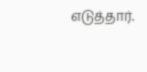எடுத்தார்.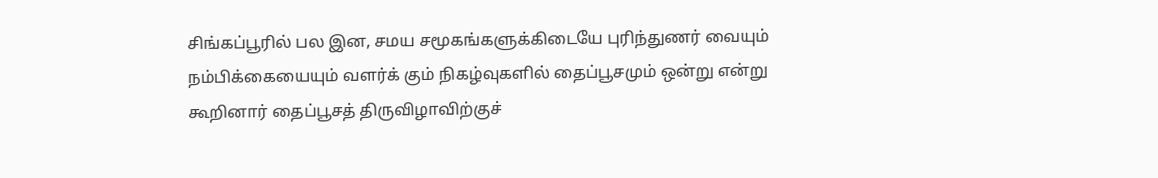சிங்கப்பூரில் பல இன, சமய சமூகங்களுக்கிடையே புரிந்துணர் வையும் நம்பிக்கையையும் வளர்க் கும் நிகழ்வுகளில் தைப்பூசமும் ஒன்று என்று கூறினார் தைப்பூசத் திருவிழாவிற்குச்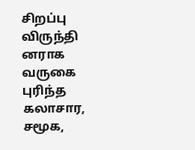சிறப்பு விருந்தி னராக வருகை புரிந்த கலாசார, சமூக,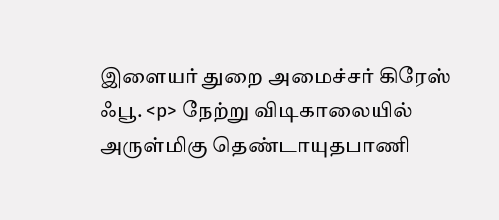இளையர் துறை அமைச்சர் கிரேஸ் ஃபூ. <p> நேற்று விடிகாலையில் அருள்மிகு தெண்டாயுதபாணி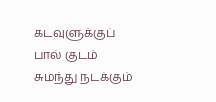கடவுளுக்குப் பால் குடம் சுமந்து நடக்கும்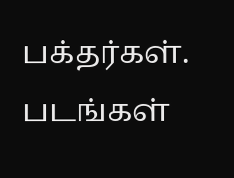பக்தர்கள். படங்கள்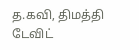த.கவி, திமத்தி டேவிட்